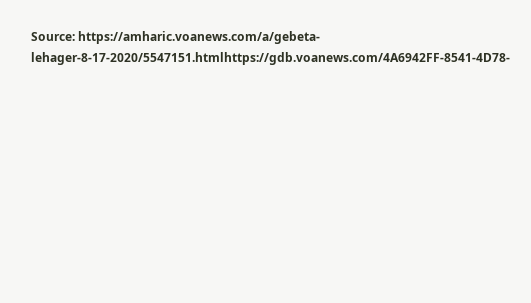Source: https://amharic.voanews.com/a/gebeta-lehager-8-17-2020/5547151.htmlhttps://gdb.voanews.com/4A6942FF-8541-4D78-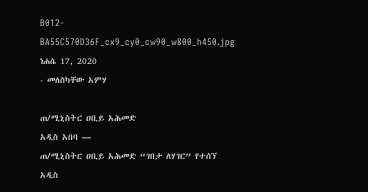B012-BA55C570D36F_cx9_cy0_cw90_w800_h450.jpg
ነሐሴ 17, 2020
- መለስካቸው አምሃ

ጠ/ሚኒስትር ዐቢይ አሕመድ
አዲስ አበባ —
ጠ/ሚኒስትር ዐቢይ አሕመድ “ገበታ ለሃገር” የተሰኘ አዲስ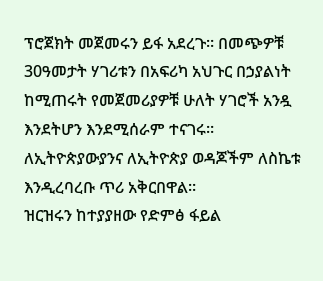ፕሮጀክት መጀመሩን ይፋ አደረጉ። በመጭዎቹ 30ዓመታት ሃገሪቱን በአፍሪካ አህጉር በኃያልነት ከሚጠሩት የመጀመሪያዎቹ ሁለት ሃገሮች አንዷ እንደትሆን እንደሚሰራም ተናገሩ።
ለኢትዮጵያውያንና ለኢትዮጵያ ወዳጆችም ለስኬቱ እንዲረባረቡ ጥሪ አቅርበዋል።
ዝርዝሩን ከተያያዘው የድምፅ ፋይል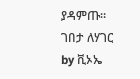ያዳምጡ።
ገበታ ለሃገር
by ቪኦኤ